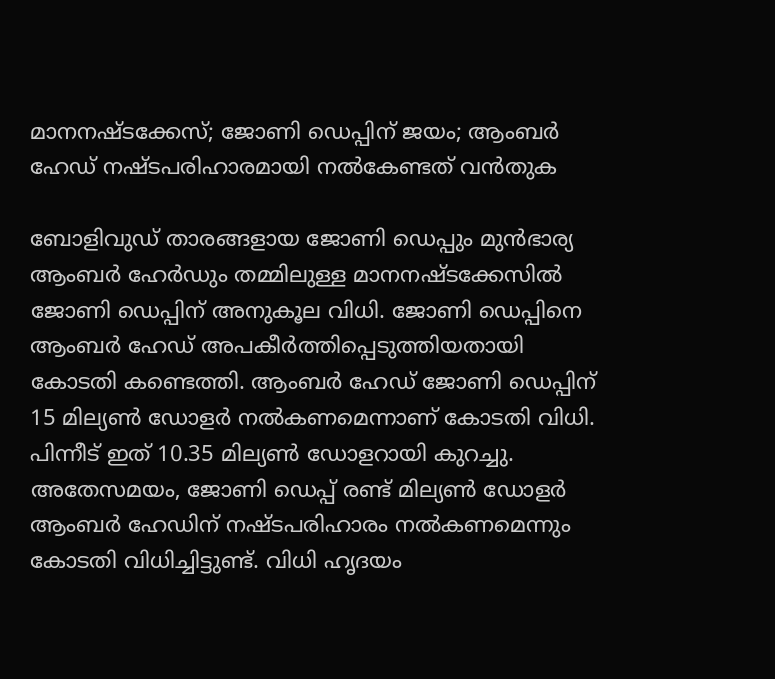മാനനഷ്ടക്കേസ്; ജോണി ഡെപ്പിന് ജയം; ആംബര്‍ ഹേഡ് നഷ്ടപരിഹാരമായി നല്‍കേണ്ടത് വന്‍തുക

ബോളിവുഡ് താരങ്ങളായ ജോണി ഡെപ്പും മുന്‍ഭാര്യ ആംബര്‍ ഹേര്‍ഡും തമ്മിലുള്ള മാനനഷ്ടക്കേസില്‍ ജോണി ഡെപ്പിന് അനുകൂല വിധി. ജോണി ഡെപ്പിനെ ആംബര്‍ ഹേഡ് അപകീര്‍ത്തിപ്പെടുത്തിയതായി കോടതി കണ്ടെത്തി. ആംബര്‍ ഹേഡ് ജോണി ഡെപ്പിന് 15 മില്യണ്‍ ഡോളര്‍ നല്‍കണമെന്നാണ് കോടതി വിധി. പിന്നീട് ഇത് 10.35 മില്യണ്‍ ഡോളറായി കുറച്ചു. അതേസമയം, ജോണി ഡെപ്പ് രണ്ട് മില്യണ്‍ ഡോളര്‍ ആംബര്‍ ഹേഡിന് നഷ്ടപരിഹാരം നല്‍കണമെന്നും കോടതി വിധിച്ചിട്ടുണ്ട്. വിധി ഹൃദയം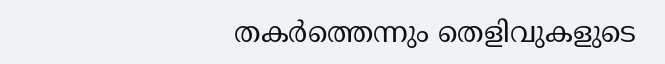തകര്‍ത്തെന്നും തെളിവുകളുടെ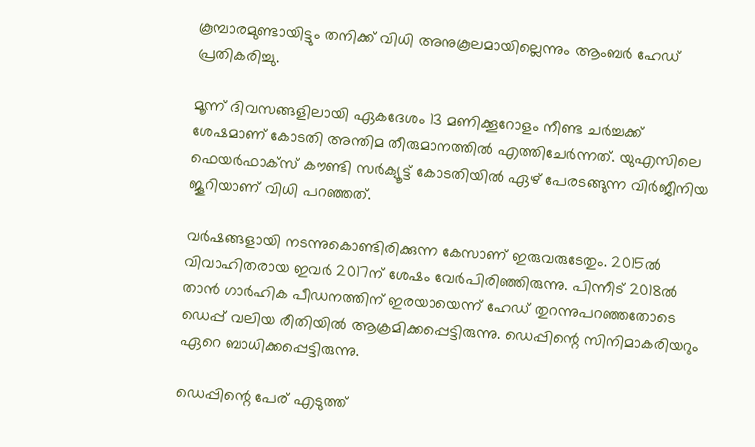കൂമ്പാരമുണ്ടായിട്ടും തനിക്ക് വിധി അനുകൂലമായില്ലെന്നും ആംബര്‍ ഹേഡ് പ്രതികരിച്ചു.

മൂന്ന് ദിവസങ്ങളിലായി ഏകദേശം 13 മണിക്കൂറോളം നീണ്ട ചര്‍ച്ചക്ക് ശേഷമാണ് കോടതി അന്തിമ തീരുമാനത്തില്‍ എത്തിചേര്‍ന്നത്. യുഎസിലെ ഫെയര്‍ഫാക്‌സ് കൗണ്ടി സര്‍ക്യൂട്ട് കോടതിയില്‍ ഏഴ് പേരടങ്ങുന്ന വിര്‍ജീനിയ ജൂറിയാണ് വിധി പറഞ്ഞത്.

വര്‍ഷങ്ങളായി നടന്നുകൊണ്ടിരിക്കുന്ന കേസാണ് ഇരുവരുടേതും. 2015ല്‍ വിവാഹിതരായ ഇവര്‍ 2017ന് ശേഷം വേര്‍പിരിഞ്ഞിരുന്നു. പിന്നീട് 2018ല്‍ താന്‍ ഗാര്‍ഹിക പീഡനത്തിന് ഇരയായെന്ന് ഹേഡ് തുറന്നുപറഞ്ഞതോടെ ഡെപ്പ് വലിയ രീതിയില്‍ ആക്രമിക്കപ്പെട്ടിരുന്നു. ഡെപ്പിന്റെ സിനിമാകരിയറും ഏറെ ബാധിക്കപ്പെട്ടിരുന്നു.

ഡെപ്പിന്റെ പേര് എടുത്ത്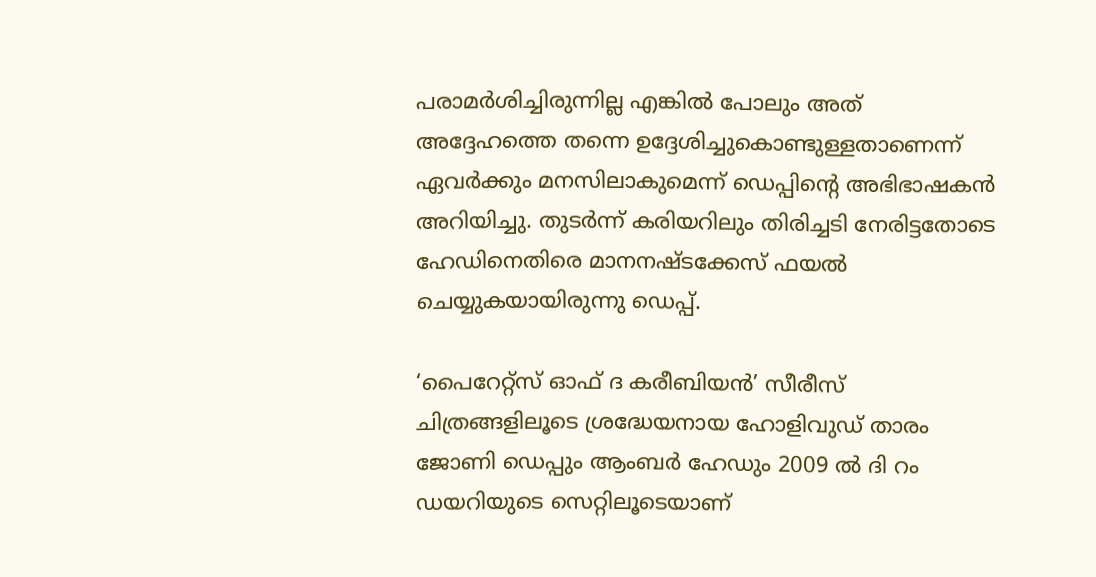പരാമര്‍ശിച്ചിരുന്നില്ല എങ്കില്‍ പോലും അത് അദ്ദേഹത്തെ തന്നെ ഉദ്ദേശിച്ചുകൊണ്ടുള്ളതാണെന്ന് ഏവര്‍ക്കും മനസിലാകുമെന്ന് ഡെപ്പിന്റെ അഭിഭാഷകന്‍ അറിയിച്ചു. തുടര്‍ന്ന് കരിയറിലും തിരിച്ചടി നേരിട്ടതോടെ ഹേഡിനെതിരെ മാനനഷ്ടക്കേസ് ഫയല്‍ ചെയ്യുകയായിരുന്നു ഡെപ്പ്.

‘പൈറേറ്റ്‌സ് ഓഫ് ദ കരീബിയന്‍’ സീരീസ് ചിത്രങ്ങളിലൂടെ ശ്രദ്ധേയനായ ഹോളിവുഡ് താരം ജോണി ഡെപ്പും ആംബര്‍ ഹേഡും 2009 ല്‍ ദി റം ഡയറിയുടെ സെറ്റിലൂടെയാണ്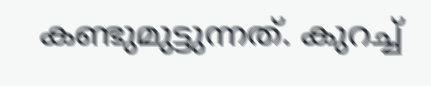കണ്ടുമുട്ടുന്നത്. കുറച്ച്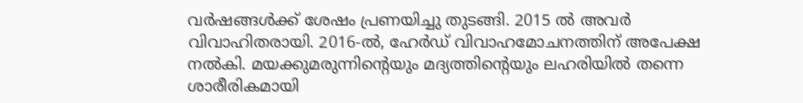വര്‍ഷങ്ങള്‍ക്ക് ശേഷം പ്രണയിച്ചു തുടങ്ങി. 2015 ല്‍ അവര്‍ വിവാഹിതരായി. 2016-ല്‍, ഹേര്‍ഡ് വിവാഹമോചനത്തിന് അപേക്ഷ നല്‍കി. മയക്കുമരുന്നിന്റെയും മദ്യത്തിന്റെയും ലഹരിയില്‍ തന്നെ ശാരീരികമായി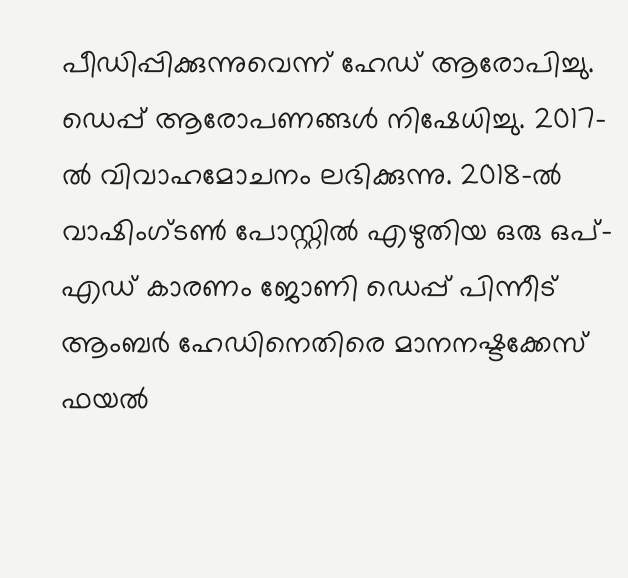പീഡിപ്പിക്കുന്നുവെന്ന് ഹേഡ് ആരോപിച്ചു. ഡെപ്പ് ആരോപണങ്ങള്‍ നിഷേധിച്ചു. 2017-ല്‍ വിവാഹമോചനം ലഭിക്കുന്നു. 2018-ല്‍ വാഷിംഗ്ടണ്‍ പോസ്റ്റില്‍ എഴുതിയ ഒരു ഒപ്-എഡ് കാരണം ജോണി ഡെപ്പ് പിന്നീട് ആംബര്‍ ഹേഡിനെതിരെ മാനനഷ്ടക്കേസ് ഫയല്‍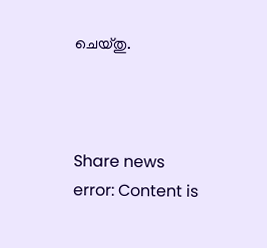ചെയ്തു.



Share news
error: Content is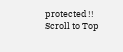protected !!
Scroll to Top